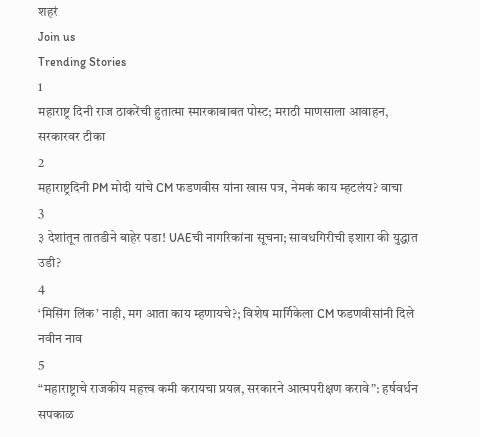शहरं
Join us
Trending Stories
1
महाराष्ट्र दिनी राज ठाकरेंची हुतात्मा स्मारकाबाबत पोस्ट; मराठी माणसाला आवाहन, सरकारवर टीका
2
महाराष्ट्रदिनी PM मोदी यांचे CM फडणवीस यांना खास पत्र, नेमकं काय म्हटलंय? वाचा
3
३ देशांतून तातडीने बाहेर पडा! UAEची नागरिकांना सूचना; सावधगिरीची इशारा की युद्धात उडी?
4
‘मिसिंग लिंक’ नाही, मग आता काय म्हणायचे?; विशेष मार्गिकेला CM फडणवीसांनी दिले नवीन नाव
5
“महाराष्ट्राचे राजकीय महत्त्व कमी करायचा प्रयत्न, सरकारने आत्मपरीक्षण करावे”: हर्षवर्धन सपकाळ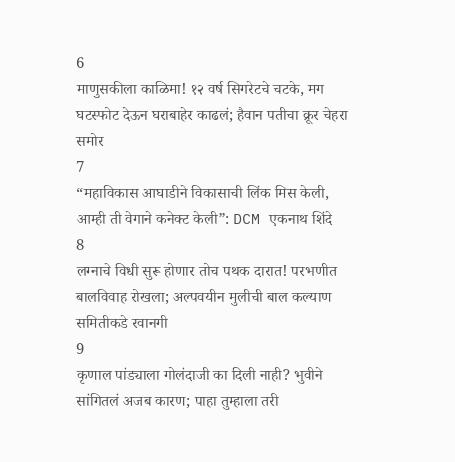6
माणुसकीला काळिमा! १२ वर्ष सिगरेटचे चटके, मग घटस्फोट देऊन घराबाहेर काढलं; हैवान पतीचा क्रूर चेहरा समोर
7
“महाविकास आघाडीने विकासाची लिंक मिस केली, आम्ही ती वेगाने कनेक्ट केली”: DCM एकनाथ शिंदे
8
लग्नाचे विधी सुरू होणार तोच पथक दारात! परभणीत बालविवाह रोखला; अल्पवयीन मुलीची बाल कल्याण समितीकडे रवानगी
9
कृणाल पांड्याला गोलंदाजी का दिली नाही? भुवीने सांगितलं अजब कारण; पाहा तुम्हाला तरी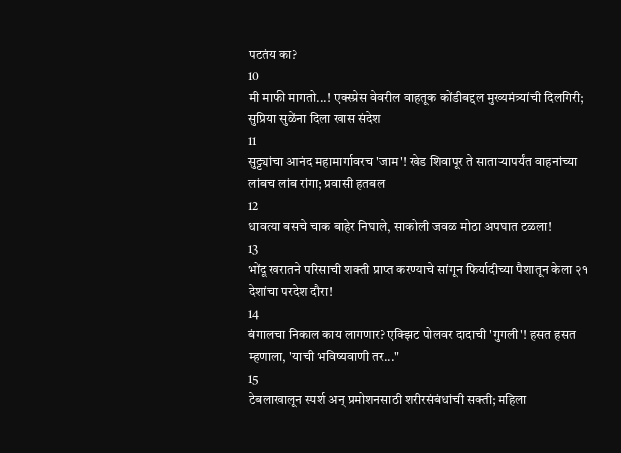पटतंय का?
10
मी माफी मागतो...! एक्स्प्रेस वेवरील वाहतूक कोंडीबद्दल मुख्यमंत्र्यांची दिलगिरी; सुप्रिया सुळेंना दिला खास संदेश
11
सुट्ट्यांचा आनंद महामार्गावरच 'जाम'! खेड शिवापूर ते साताऱ्यापर्यंत वाहनांच्या लांबच लांब रांगा; प्रवासी हतबल
12
धावत्या बसचे चाक बाहेर निघाले, साकोली जवळ मोठा अपघात टळला!
13
भोंदू खरातने परिसाची शक्ती प्राप्त करण्याचे सांगून फिर्यादीच्या पैशातून केला २१ देशांचा परदेश दौरा!
14
बंगालचा निकाल काय लागणार? एक्झिट पोलवर दादाची 'गुगली'! हसत हसत म्हणाला, 'याची भविष्यवाणी तर..."
15
टेबलाखालून स्पर्श अन् प्रमोशनसाठी शरीरसंबंधांची सक्ती; महिला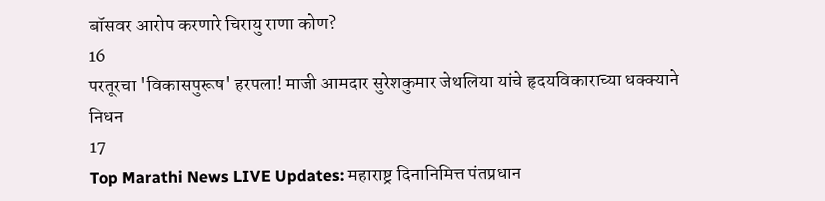बॉसवर आरोप करणारे चिरायु राणा कोण?
16
परतूरचा 'विकासपुरूष' हरपला! माजी आमदार सुरेशकुमार जेथलिया यांचे हृदयविकाराच्या धक्क्याने निधन
17
Top Marathi News LIVE Updates: महाराष्ट्र दिनानिमित्त पंतप्रधान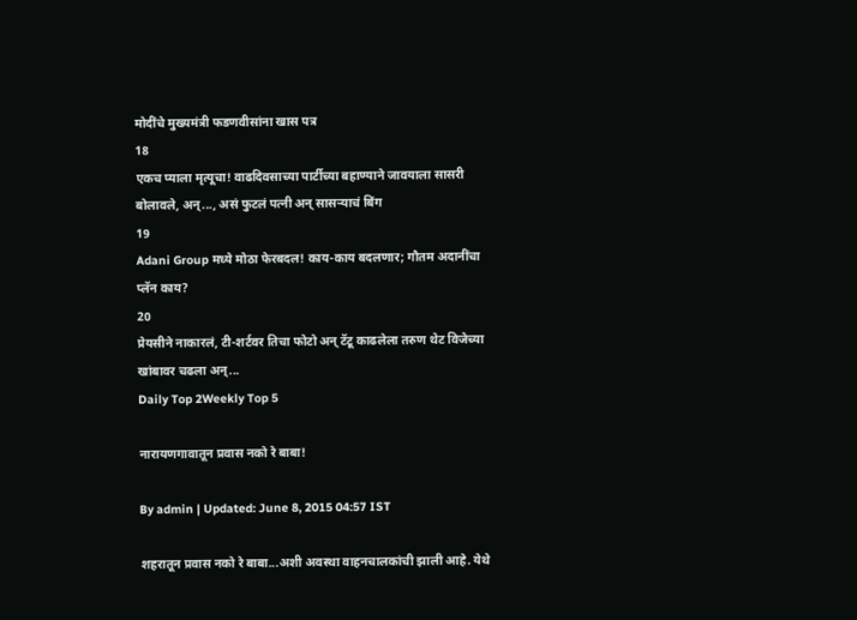मोदींचे मुख्यमंत्री फडणवीसांना खास पत्र
18
एकच प्याला मृत्यूचा! वाढदिवसाच्या पार्टीच्या बहाण्याने जावयाला सासरी बोलावले, अन्..., असं फुटलं पत्नी अन् सासऱ्याचं बिंग
19
Adani Group मध्ये मोठा फेरबदल! काय-काय बदलणार; गौतम अदानींचा प्लॅन काय?
20
प्रेयसीने नाकारलं, टी-शर्टवर तिचा फोटो अन् टॅटू काढलेला तरुण थेट विजेच्या खांबावर चढला अन्...
Daily Top 2Weekly Top 5

नारायणगावातून प्रवास नको रे बाबा!

By admin | Updated: June 8, 2015 04:57 IST

शहरातून प्रवास नको रे बाबा...अशी अवस्था वाहनचालकांची झाली आहे. येथे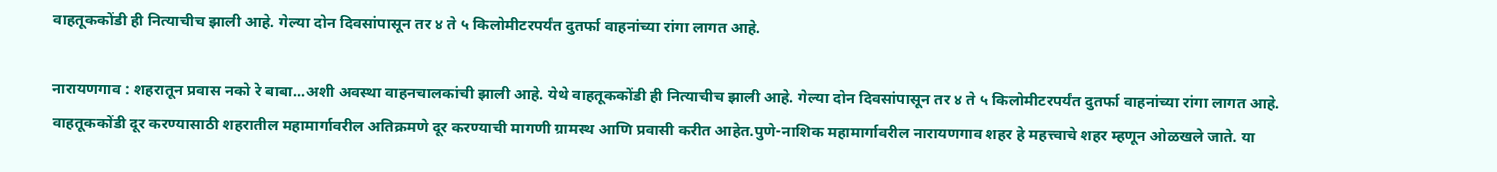वाहतूककोंडी ही नित्याचीच झाली आहे. गेल्या दोन दिवसांपासून तर ४ ते ५ किलोमीटरपर्यंत दुतर्फा वाहनांच्या रांगा लागत आहे.

नारायणगाव : शहरातून प्रवास नको रे बाबा...अशी अवस्था वाहनचालकांची झाली आहे. येथे वाहतूककोंडी ही नित्याचीच झाली आहे. गेल्या दोन दिवसांपासून तर ४ ते ५ किलोमीटरपर्यंत दुतर्फा वाहनांच्या रांगा लागत आहे. वाहतूककोंडी दूर करण्यासाठी शहरातील महामार्गावरील अतिक्रमणे दूर करण्याची मागणी ग्रामस्थ आणि प्रवासी करीत आहेत.पुणे-नाशिक महामार्गावरील नारायणगाव शहर हे महत्त्वाचे शहर म्हणून ओळखले जाते. या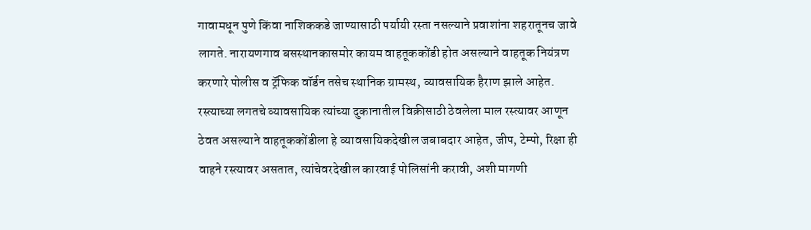गावामधून पुणे किंवा नाशिककडे जाण्यासाठी पर्यायी रस्ता नसल्याने प्रवाशांना शहरातूनच जावे लागते. नारायणगाव बसस्थानकासमोर कायम वाहतूककोंडी होत असल्याने वाहतूक नियंत्रण करणारे पोलीस व ट्रॅफिक वॉर्डन तसेच स्थानिक ग्रामस्थ, व्यावसायिक हैराण झाले आहेत. रस्त्याच्या लगतचे व्यावसायिक त्यांच्या दुकानातील विक्रीसाठी ठेवलेला माल रस्त्यावर आणून ठेवत असल्याने वाहतूककोंडीला हे व्यावसायिकदेखील जबाबदार आहेत, जीप, टेम्पो, रिक्षा ही वाहने रस्त्यावर असतात, त्यांचेवरदेखील कारवाई पोलिसांनी करावी, अशी मागणी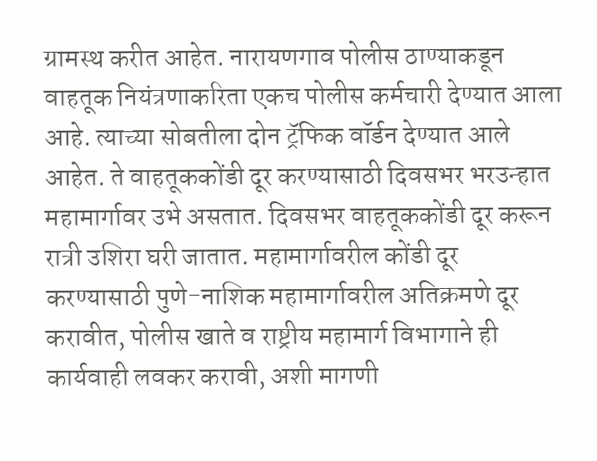ग्रामस्थ करीत आहेत. नारायणगाव पोलीस ठाण्याकडून वाहतूक नियंत्रणाकरिता एकच पोलीस कर्मचारी देण्यात आला आहे. त्याच्या सोबतीला दोन ट्रॅफिक वॉर्डन देण्यात आले आहेत. ते वाहतूककोंडी दूर करण्यासाठी दिवसभर भरउन्हात महामार्गावर उभे असतात. दिवसभर वाहतूककोंडी दूर करून रात्री उशिरा घरी जातात. महामार्गावरील कोंडी दूर करण्यासाठी पुणे-नाशिक महामार्गावरील अतिक्रमणे दूर करावीत, पोलीस खाते व राष्ट्रीय महामार्ग विभागाने ही कार्यवाही लवकर करावी, अशी मागणी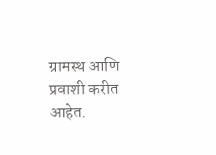ग्रामस्थ आणि प्रवाशी करीत आहेत.